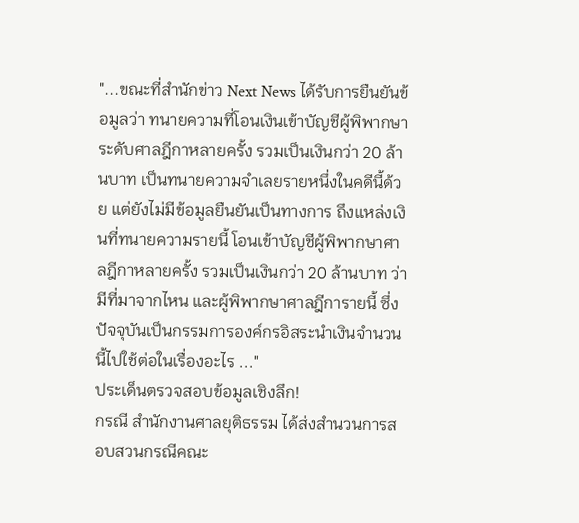"...ขณะที่สำนักข่าว Next News ได้รับการยืนยันข้อมูลว่า ทนายความที่โอนเงินเข้าบัญชีผู้พิพากษาระดับศาลฎีกาหลายครั้ง รวมเป็นเงินกว่า 20 ล้านบาท เป็นทนายความจำเลยรายหนึ่งในคดีนี้ด้วย แต่ยังไม่มีข้อมูลยืนยันเป็นทางการ ถึงแหล่งเงินที่ทนายความรายนี้ โอนเข้าบัญชีผู้พิพากษาศาลฎีกาหลายครั้ง รวมเป็นเงินกว่า 20 ล้านบาท ว่ามีที่มาจากไหน และผู้พิพากษาศาลฎีการายนี้ ซึ่งปัจจุบันเป็นกรรมการองค์กรอิสระนำเงินจำนวนนี้ไปใช้ต่อในเรื่องอะไร ..."
ประเด็นตรวจสอบข้อมูลเชิงลึก!
กรณี สำนักงานศาลยุติธรรม ได้ส่งสำนวนการสอบสวนกรณีคณะ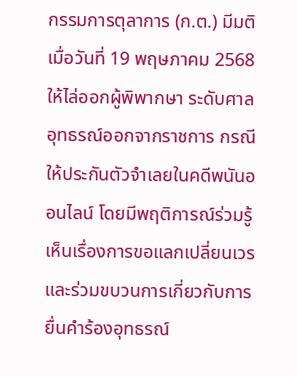กรรมการตุลาการ (ก.ต.) มีมติเมื่อวันที่ 19 พฤษภาคม 2568 ให้ไล่ออกผู้พิพากษา ระดับศาลอุทธรณ์ออกจากราชการ กรณีให้ประกันตัวจำเลยในคดีพนันออนไลน์ โดยมีพฤติการณ์ร่วมรู้เห็นเรื่องการขอแลกเปลี่ยนเวร และร่วมขบวนการเกี่ยวกับการยื่นคำร้องอุทธรณ์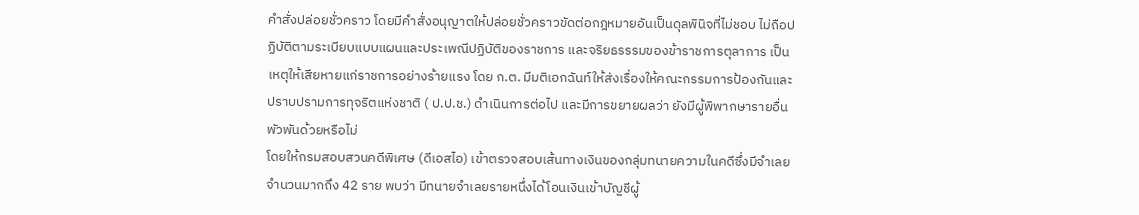คำสั่งปล่อยชั่วคราว โดยมีคำสั่งอนุญาตให้ปล่อยชั่วคราวขัดต่อกฎหมายอันเป็นดุลพินิจที่ไม่ชอบ ไม่ถือปฏิบัติตามระเบียบแบบแผนและประเพณีปฏิบัติของราชการ และจริยธรรรมของข้าราชการตุลาการ เป็นเหตุให้เสียหายแก่ราชการอย่างร้ายแรง โดย ก.ต. มีมติเอกฉันท์ให้ส่งเรื่องให้คณะกรรมการป้องกันและปราบปรามการทุจริตแห่งชาติ ( ป.ป.ช.) ดำเนินการต่อไป และมีการขยายผลว่า ยังมีผู้พิพากษารายอื่นพัวพันด้วยหรือไม่
โดยให้กรมสอบสวนคดีพิเศษ (ดีเอสไอ) เข้าตรวจสอบเส้นทางเงินของกลุ่มทนายความในคดีซึ่งมีจำเลยจำนวนมากถึง 42 ราย พบว่า มีทนายจำเลยรายหนึ่งได้โอนเงินเข้าบัญชีผู้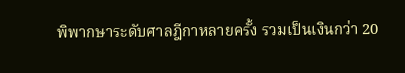พิพากษาระดับศาลฎีกาหลายครั้ง รวมเป็นเงินกว่า 20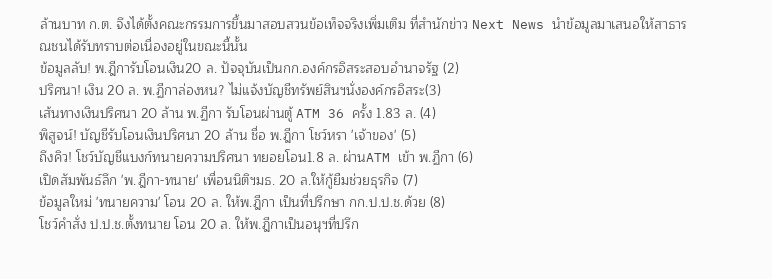ล้านบาท ก.ต. จึงได้ตั้งคณะกรรมการขึ้นมาสอบสวนข้อเท็จจริงเพิ่มเติม ที่สำนักข่าว Next News นำข้อมูลมาเสนอให้สาธารณชนได้รับทราบต่อเนื่องอยู่ในขณะนี้นั้น
ข้อมูลลับ! พ.ฎีการับโอนเงิน20 ล. ปัจจุบันเป็นกก.องค์กรอิสระสอบอำนาจรัฐ (2)
ปริศนา! เงิน 20 ล. พ.ฏีกาล่องหน? ไม่แจ้งบัญชีทรัพย์สินฯนั่งองค์กรอิสระ(3)
เส้นทางเงินปริศนา 20 ล้าน พ.ฏีกา รับโอนผ่านตู้ ATM 36 ครั้ง 1.83 ล. (4)
พิสูจน์! บัญชีรับโอนเงินปริศนา 20 ล้าน ชื่อ พ.ฎีกา โชว์หรา 'เจ้าของ' (5)
ถึงคิว! โชว์บัญชีแบงก์ทนายความปริศนา ทยอยโอน1.8 ล. ผ่านATM เข้า พ.ฏีกา (6)
เปิดสัมพันธ์ลึก 'พ.ฎีกา-ทนาย' เพื่อนนิติฯมธ. 20 ล.ให้กู้ยืมช่วยธุรกิจ (7)
ข้อมูลใหม่ 'ทนายความ' โอน 20 ล. ให้พ.ฎีกา เป็นที่ปรึกษา กก.ป.ป.ช.ด้วย (8)
โชว์คำสั่ง ป.ป.ช.ตั้งทนาย โอน 20 ล. ให้พ.ฎีกาเป็นอนุฯที่ปรึก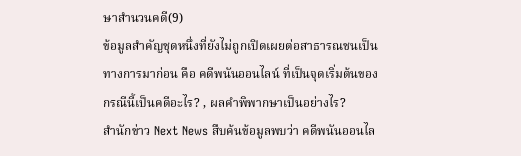ษาสำนวนคดี(9)
ข้อมูลสำคัญชุดหนึ่งที่ยังไม่ถูกเปิดเผยต่อสาธารณชนเป็นทางการมาก่อน คือ คดีพนันออนไลน์ ที่เป็นจุดเริ่มต้นของกรณีนี้เป็นคดีอะไร? , ผลคำพิพากษาเป็นอย่างไร?
สำนักข่าว Next News สืบค้นข้อมูลพบว่า คดีพนันออนไล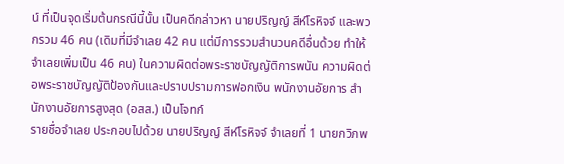น์ ที่เป็นจุดเริ่มต้นกรณีนี้นั้น เป็นคดีกล่าวหา นายปริญญ์ สีห์โรหิจจ์ และพวกรวม 46 คน (เดิมที่มีจำเลย 42 คน แต่มีการรวมสำนวนคดีอื่นด้วย ทำให้จำเลยเพิ่มเป็น 46 คน) ในความผิดต่อพระราชบัญญัติการพนัน ความผิดต่อพระราชบัญญัติป้องกันและปราบปรามการฟอกเงิน พนักงานอัยการ สำนักงานอัยการสูงสุด (อสส.) เป็นโจทก์
รายชื่อจำเลย ประกอบไปด้วย นายปริญญ์ สีห์โรหิจจ์ จำเลยที่ 1 นายกวิภพ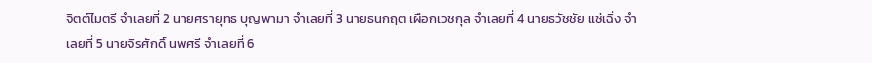จิตต์ไมตรี จำเลยที่ 2 นายศรายุทธ บุญพามา จำเลยที่ 3 นายธนกฤต เผือกเวชกุล จำเลยที่ 4 นายธวัชชัย แซ่เฉิ่ง จำเลยที่ 5 นายจิรศักดิ์ นพศรี จำเลยที่ 6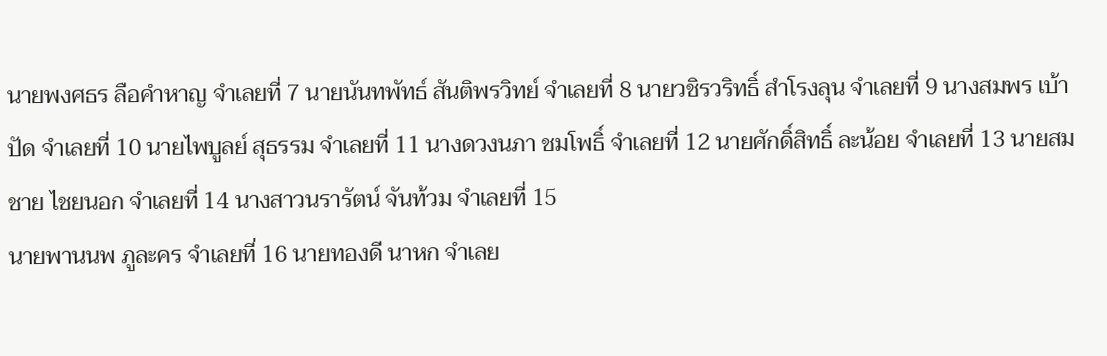นายพงศธร ลือคำหาญ จำเลยที่ 7 นายนันทพัทธ์ สันติพรวิทย์ จำเลยที่ 8 นายวชิรวริทธิ์ สำโรงลุน จำเลยที่ 9 นางสมพร เบ้าปัด จำเลยที่ 10 นายไพบูลย์ สุธรรม จำเลยที่ 11 นางดวงนภา ชมโพธิ์ จำเลยที่ 12 นายศักดิ์สิทธิ์ ละน้อย จำเลยที่ 13 นายสมชาย ไชยนอก จำเลยที่ 14 นางสาวนรารัตน์ จันท้วม จำเลยที่ 15
นายพานนพ ภูละคร จำเลยที่ 16 นายทองดี นาหก จำเลย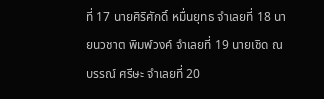ที่ 17 นายศิริศักดิ์ หมื่นยุทธ จำเลยที่ 18 นายนวชาต พิมพ์วงค์ จำเลยที่ 19 นายเชิด ณ บรรณ์ ศรีษะ จำเลยที่ 20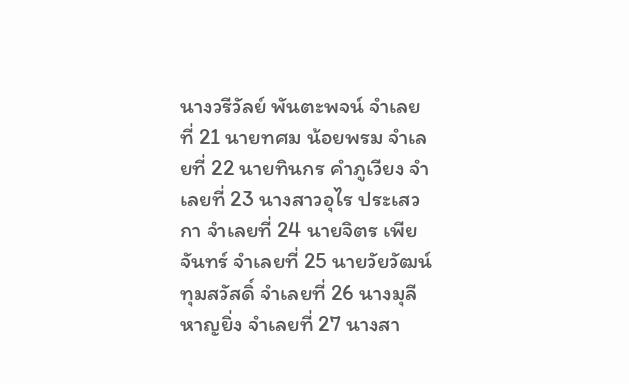นางวรีวัลย์ พันตะพจน์ จำเลยที่ 21 นายทศม น้อยพรม จำเลยที่ 22 นายทินกร คำภูเวียง จำเลยที่ 23 นางสาวอุไร ประเสวกา จำเลยที่ 24 นายจิตร เพียจันทร์ จำเลยที่ 25 นายวัยวัฒน์ ทุมสวัสดิ์ จำเลยที่ 26 นางมุลี หาญยิ่ง จำเลยที่ 27 นางสา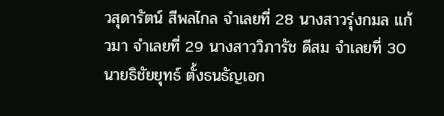วสุดารัตน์ สีพลไกล จำเลยที่ 28 นางสาวรุ่งกมล แก้วมา จำเลยที่ 29 นางสาววิภารัช ดีสม จำเลยที่ 30 นายธิชัยยุทธ์ ตั้งธนธัญเอก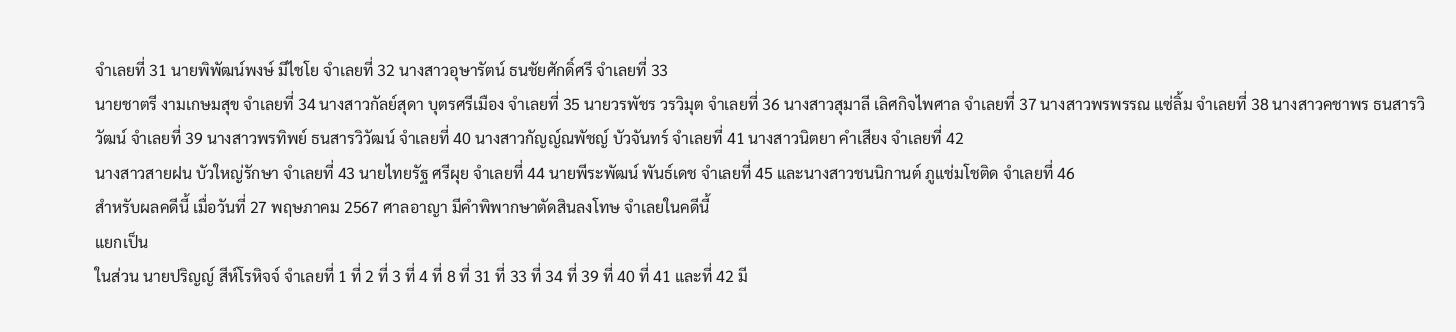จำเลยที่ 31 นายพิพัฒน์พงษ์ มีไชโย จำเลยที่ 32 นางสาวอุษารัตน์ ธนชัยศักดิ์ศรี จำเลยที่ 33
นายชาตรี งามเกษมสุข จำเลยที่ 34 นางสาวกัลย์สุดา บุตรศรีเมือง จำเลยที่ 35 นายวรพัชร วรวิมุต จำเลยที่ 36 นางสาวสุมาลี เลิศกิจไพศาล จำเลยที่ 37 นางสาวพรพรรณ แซ่ลิ้ม จำเลยที่ 38 นางสาวคชาพร ธนสารวิวัฒน์ จำเลยที่ 39 นางสาวพรทิพย์ ธนสารวิวัฒน์ จำเลยที่ 40 นางสาวกัญญ์ณพัชญ์ บัวจันทร์ จำเลยที่ 41 นางสาวนิตยา คำเสียง จำเลยที่ 42
นางสาวสายฝน บัวใหญ่รักษา จำเลยที่ 43 นายไทยรัฐ ศรีผุย จำเลยที่ 44 นายพีระพัฒน์ พันธ์เดช จำเลยที่ 45 และนางสาวชนนิกานต์ ภูแช่มโชติด จำเลยที่ 46
สำหรับผลคดีนี้ เมื่อวันที่ 27 พฤษภาคม 2567 ศาลอาญา มีคำพิพากษาตัดสินลงโทษ จำเลยในคดีนี้
แยกเป็น
ในส่วน นายปริญญ์ สีห์โรหิจจ์ จำเลยที่ 1 ที่ 2 ที่ 3 ที่ 4 ที่ 8 ที่ 31 ที่ 33 ที่ 34 ที่ 39 ที่ 40 ที่ 41 และที่ 42 มี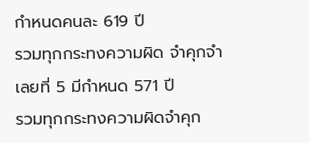กำหนดคนละ 619 ปี
รวมทุกกระทงความผิด จำคุกจำเลยที่ 5 มีกำหนด 571 ปี
รวมทุกกระทงความผิดจำคุก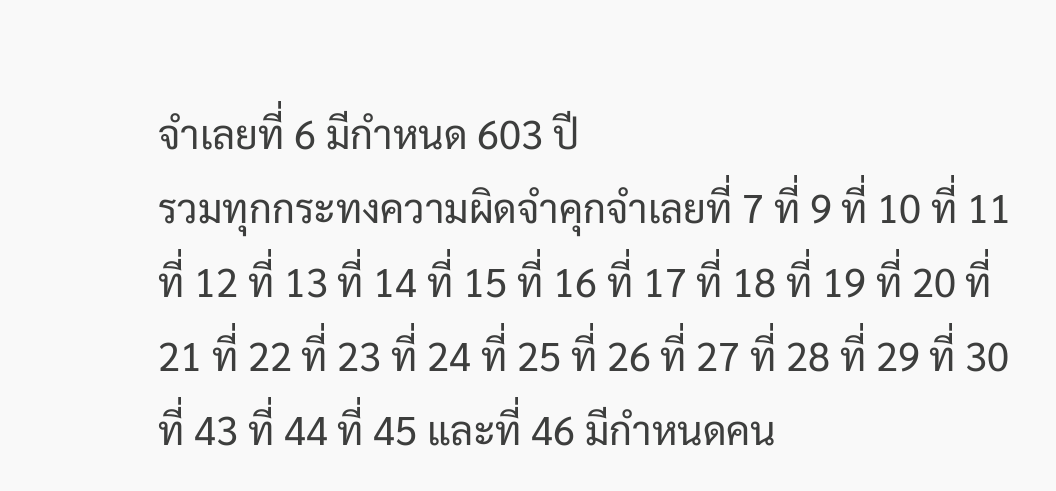จำเลยที่ 6 มีกำหนด 603 ปี
รวมทุกกระทงความผิดจำคุกจำเลยที่ 7 ที่ 9 ที่ 10 ที่ 11 ที่ 12 ที่ 13 ที่ 14 ที่ 15 ที่ 16 ที่ 17 ที่ 18 ที่ 19 ที่ 20 ที่ 21 ที่ 22 ที่ 23 ที่ 24 ที่ 25 ที่ 26 ที่ 27 ที่ 28 ที่ 29 ที่ 30 ที่ 43 ที่ 44 ที่ 45 และที่ 46 มีกำหนดคน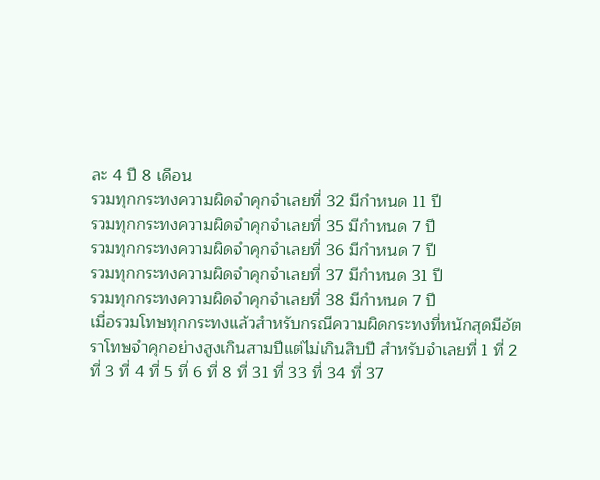ละ 4 ปี 8 เดือน
รวมทุกกระทงความผิดจำคุกจำเลยที่ 32 มีกำหนด 11 ปี
รวมทุกกระทงความผิดจำคุกจำเลยที่ 35 มีกำหนด 7 ปี
รวมทุกกระทงความผิดจำคุกจำเลยที่ 36 มีกำหนด 7 ปี
รวมทุกกระทงความผิดจำคุกจำเลยที่ 37 มีกำหนด 31 ปี
รวมทุกกระทงความผิดจำคุกจำเลยที่ 38 มีกำหนด 7 ปี
เมื่อรวมโทษทุกกระทงแล้วสำหรับกรณีความผิดกระทงที่หนักสุดมีอัตราโทษจำคุกอย่างสูงเกินสามปีแต่ไม่เกินสิบปี สำหรับจำเลยที่ 1 ที่ 2 ที่ 3 ที่ 4 ที่ 5 ที่ 6 ที่ 8 ที่ 31 ที่ 33 ที่ 34 ที่ 37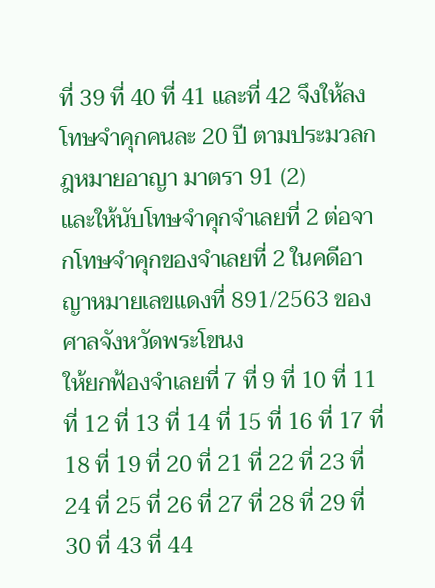ที่ 39 ที่ 40 ที่ 41 และที่ 42 จึงให้ลงโทษจำคุกคนละ 20 ปี ตามประมวลกฎหมายอาญา มาตรา 91 (2)
และให้นับโทษจำคุกจำเลยที่ 2 ต่อจากโทษจำคุกของจำเลยที่ 2 ในคดีอาญาหมายเลขแดงที่ 891/2563 ของศาลจังหวัดพระโขนง
ให้ยกฟ้องจำเลยที่ 7 ที่ 9 ที่ 10 ที่ 11 ที่ 12 ที่ 13 ที่ 14 ที่ 15 ที่ 16 ที่ 17 ที่ 18 ที่ 19 ที่ 20 ที่ 21 ที่ 22 ที่ 23 ที่ 24 ที่ 25 ที่ 26 ที่ 27 ที่ 28 ที่ 29 ที่ 30 ที่ 43 ที่ 44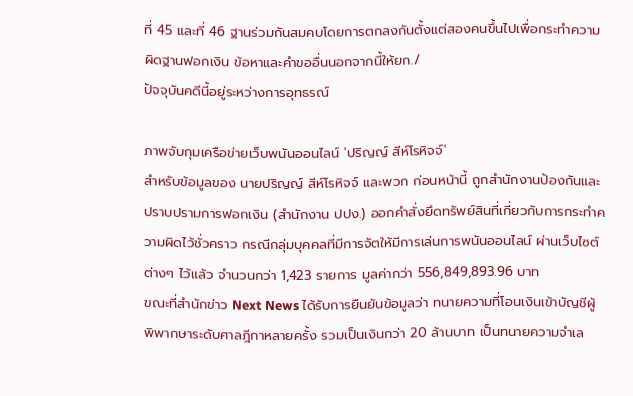ที่ 45 และที่ 46 ฐานร่วมกันสมคบโดยการตกลงกันตั้งแต่สองคนขึ้นไปเพื่อกระทำความผิดฐานฟอกเงิน ข้อหาและคำขออื่นนอกจากนี้ให้ยก./
ปัจจุบันคดีนี้อยู่ระหว่างการอุทธรณ์

ภาพจับกุมเครือข่ายเว็บพนันออนไลน์ 'ปริญญ์ สีห์โรหิจจ์'
สำหรับข้อมูลของ นายปริญญ์ สีห์โรหิจจ์ และพวก ก่อนหน้านี้ ถูกสำนักงานป้องกันและปราบปรามการฟอกเงิน (สำนักงาน ปปง.) ออกคำสั่งยึดทรัพย์สินที่เกี่ยวกับการกระทำความผิดไว้ชั่วคราว กรณีกลุ่มบุคคลที่มีการจัตให้มีการเล่นการพนันออนไลน์ ผ่านเว็บไซต์ต่างๆ ไว้แล้ว จำนวนกว่า 1,423 รายการ มูลค่ากว่า 556,849,893.96 บาท
ขณะที่สำนักข่าว Next News ได้รับการยืนยันข้อมูลว่า ทนายความที่โอนเงินเข้าบัญชีผู้พิพากษาระดับศาลฎีกาหลายครั้ง รวมเป็นเงินกว่า 20 ล้านบาท เป็นทนายความจำเล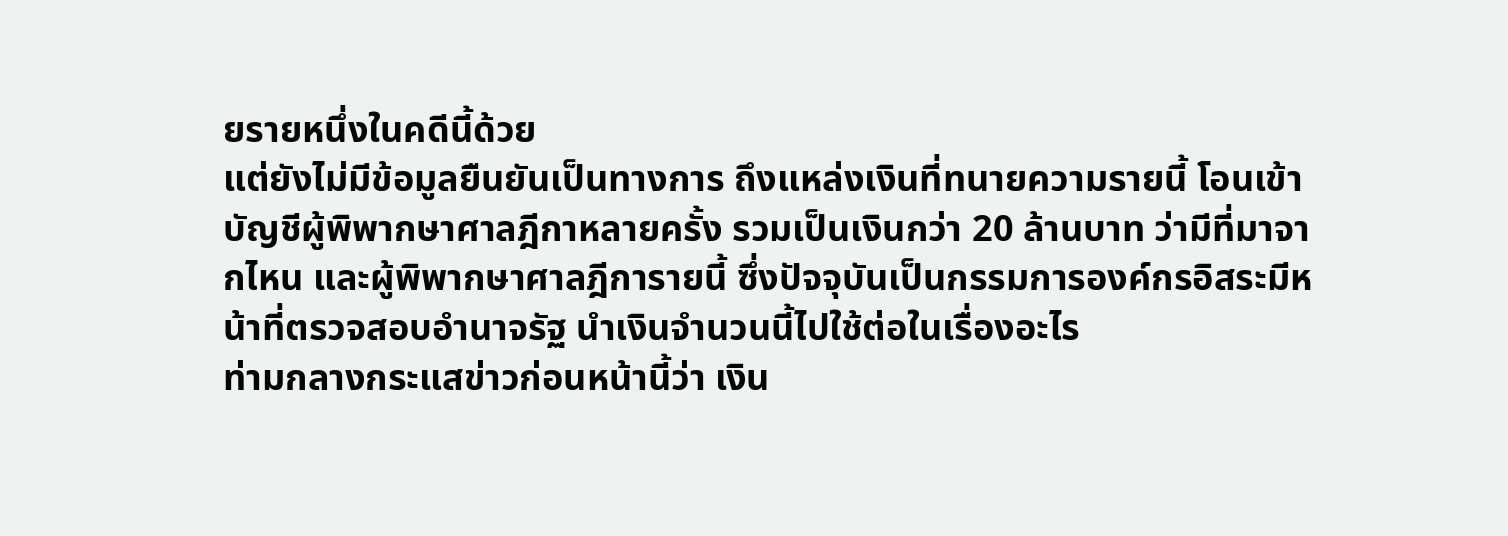ยรายหนึ่งในคดีนี้ด้วย
แต่ยังไม่มีข้อมูลยืนยันเป็นทางการ ถึงแหล่งเงินที่ทนายความรายนี้ โอนเข้าบัญชีผู้พิพากษาศาลฎีกาหลายครั้ง รวมเป็นเงินกว่า 20 ล้านบาท ว่ามีที่มาจากไหน และผู้พิพากษาศาลฎีการายนี้ ซึ่งปัจจุบันเป็นกรรมการองค์กรอิสระมีหน้าที่ตรวจสอบอำนาจรัฐ นำเงินจำนวนนี้ไปใช้ต่อในเรื่องอะไร
ท่ามกลางกระแสข่าวก่อนหน้านี้ว่า เงิน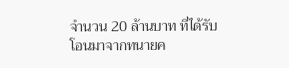จำนวน 20 ล้านบาท ที่ได้รับโอนมาจากทนายค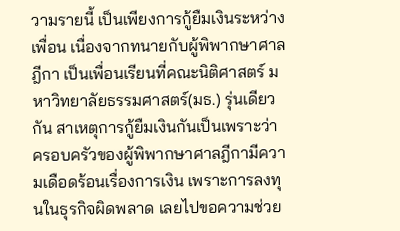วามรายนี้ เป็นเพียงการกู้ยืมเงินระหว่างเพื่อน เนื่องจากทนายกับผู้พิพากษาศาลฎีกา เป็นเพื่อนเรียนที่คณะนิติศาสตร์ มหาวิทยาลัยธรรมศาสตร์(มธ.) รุ่นเดียวกัน สาเหตุการกู้ยืมเงินกันเป็นเพราะว่า ครอบครัวของผู้พิพากษาศาลฎีกามีความเดือดร้อนเรื่องการเงิน เพราะการลงทุนในธุรกิจผิดพลาด เลยไปขอความช่วย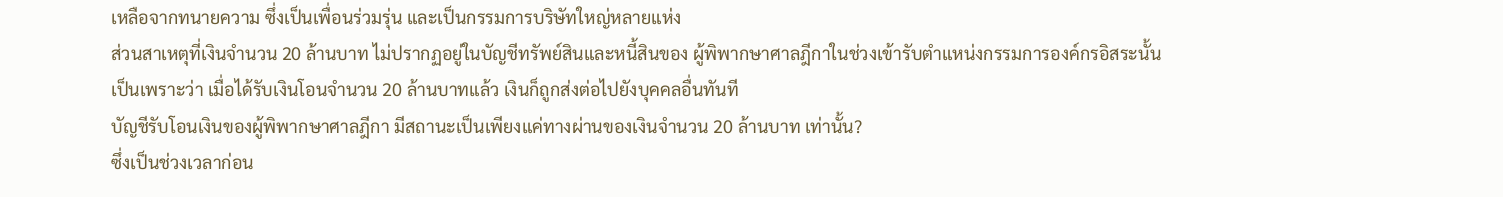เหลือจากทนายความ ซึ่งเป็นเพื่อนร่วมรุ่น และเป็นกรรมการบริษัทใหญ่หลายแห่ง
ส่วนสาเหตุที่เงินจำนวน 20 ล้านบาท ไม่ปรากฏอยู่ในบัญชีทรัพย์สินและหนี้สินของ ผู้พิพากษาศาลฎีกาในช่วงเข้ารับตำแหน่งกรรมการองค์กรอิสระนั้น
เป็นเพราะว่า เมื่อได้รับเงินโอนจำนวน 20 ล้านบาทแล้ว เงินก็ถูกส่งต่อไปยังบุคคลอื่นทันที
บัญชีรับโอนเงินของผู้พิพากษาศาลฎีกา มีสถานะเป็นเพียงแค่ทางผ่านของเงินจำนวน 20 ล้านบาท เท่านั้น?
ซึ่งเป็นช่วงเวลาก่อน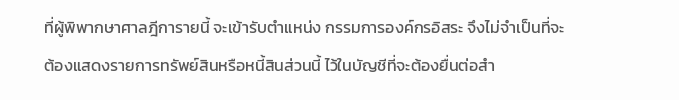ที่ผู้พิพากษาศาลฎีการายนี้ จะเข้ารับตำแหน่ง กรรมการองค์กรอิสระ จึงไม่จำเป็นที่จะต้องแสดงรายการทรัพย์สินหรือหนี้สินส่วนนี้ ไว้ในบัญชีที่จะต้องยื่นต่อสำ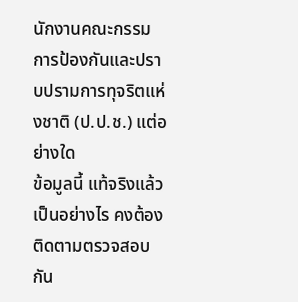นักงานคณะกรรมการป้องกันและปราบปรามการทุจริตแห่งชาติ (ป.ป.ช.) แต่อย่างใด
ข้อมูลนี้ แท้จริงแล้วเป็นอย่างไร คงต้องติดตามตรวจสอบกัน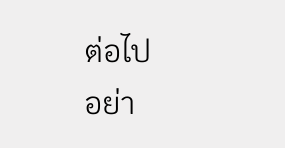ต่อไป
อย่า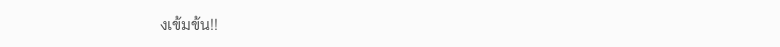งเข้มข้น!!